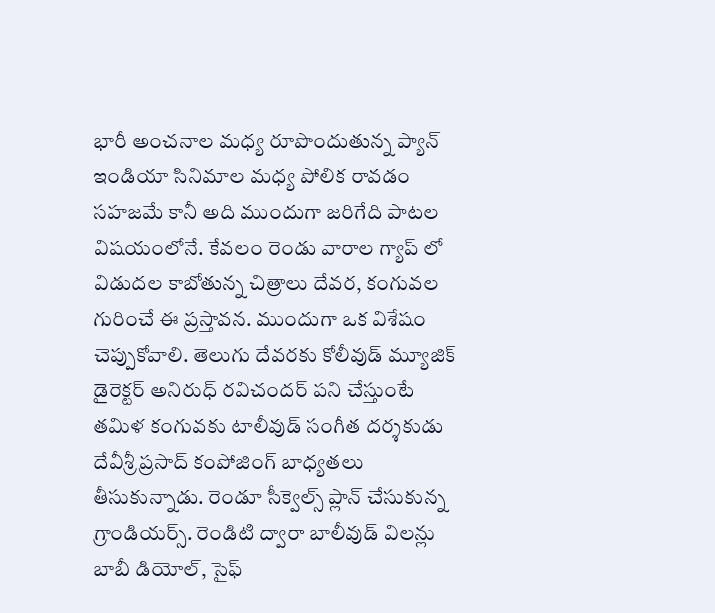భారీ అంచనాల మధ్య రూపొందుతున్న ప్యాన్ ఇండియా సినిమాల మధ్య పోలిక రావడం సహజమే కానీ అది ముందుగా జరిగేది పాటల విషయంలోనే. కేవలం రెండు వారాల గ్యాప్ లో విడుదల కాబోతున్న చిత్రాలు దేవర, కంగువల గురించే ఈ ప్రస్తావన. ముందుగా ఒక విశేషం చెప్పుకోవాలి. తెలుగు దేవరకు కోలీవుడ్ మ్యూజిక్ డైరెక్టర్ అనిరుధ్ రవిచందర్ పని చేస్తుంటే తమిళ కంగువకు టాలీవుడ్ సంగీత దర్శకుడు దేవీశ్రీ ప్రసాద్ కంపోజింగ్ బాధ్యతలు తీసుకున్నాడు. రెండూ సీక్వెల్స్ ప్లాన్ చేసుకున్న గ్రాండియర్స్. రెండిటి ద్వారా బాలీవుడ్ విలన్లు బాబీ డియోల్, సైఫ్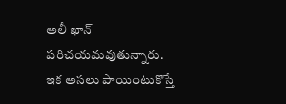అలీ ఖాన్ పరిచయమవుతున్నారు.
ఇక అసలు పాయింటుకొస్తే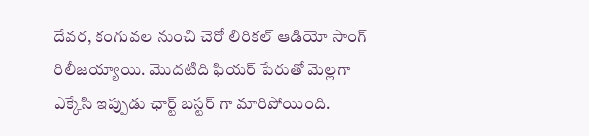దేవర, కంగువల నుంచి చెరో లిరికల్ ఆడియో సాంగ్ రిలీజయ్యాయి. మొదటిది ఫియర్ పేరుతో మెల్లగా ఎక్కేసి ఇప్పుడు ఛార్ట్ బస్టర్ గా మారిపోయింది.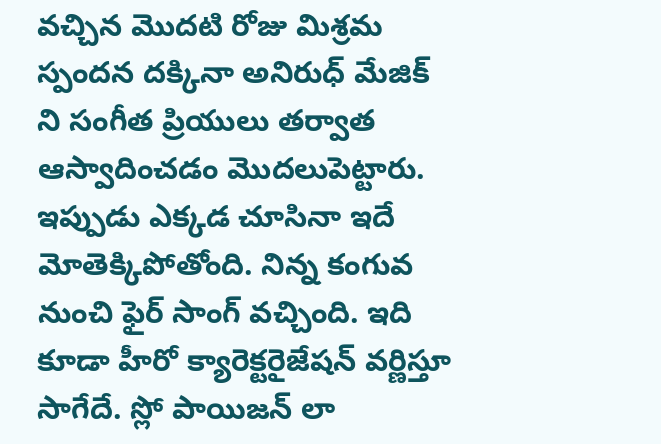వచ్చిన మొదటి రోజు మిశ్రమ స్పందన దక్కినా అనిరుధ్ మేజిక్ ని సంగీత ప్రియులు తర్వాత ఆస్వాదించడం మొదలుపెట్టారు. ఇప్పుడు ఎక్కడ చూసినా ఇదే మోతెక్కిపోతోంది. నిన్న కంగువ నుంచి ఫైర్ సాంగ్ వచ్చింది. ఇది కూడా హీరో క్యారెక్టరైజేషన్ వర్ణిస్తూ సాగేదే. స్లో పాయిజన్ లా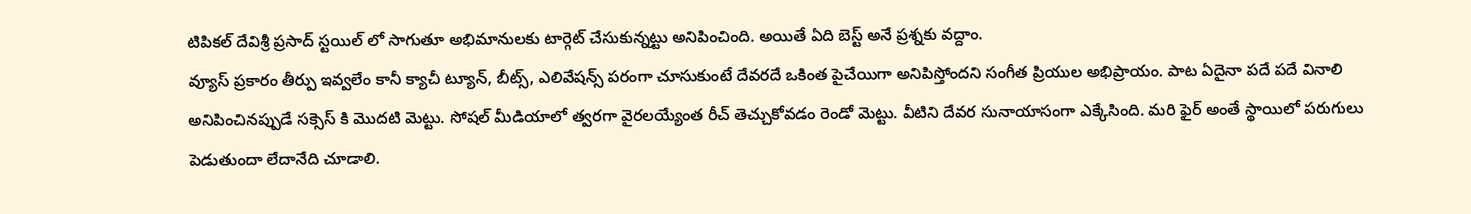టిపికల్ దేవిశ్రీ ప్రసాద్ స్టయిల్ లో సాగుతూ అభిమానులకు టార్గెట్ చేసుకున్నట్టు అనిపించింది. అయితే ఏది బెస్ట్ అనే ప్రశ్నకు వద్దాం.
వ్యూస్ ప్రకారం తీర్పు ఇవ్వలేం కానీ క్యాచీ ట్యూన్, బీట్స్, ఎలివేషన్స్ పరంగా చూసుకుంటే దేవరదే ఒకింత పైచేయిగా అనిపిస్తోందని సంగీత ప్రియుల అభిప్రాయం. పాట ఏదైనా పదే పదే వినాలి అనిపించినప్పుడే సక్సెస్ కి మొదటి మెట్టు. సోషల్ మీడియాలో త్వరగా వైరలయ్యేంత రీచ్ తెచ్చుకోవడం రెండో మెట్టు. వీటిని దేవర సునాయాసంగా ఎక్కేసింది. మరి ఫైర్ అంతే స్థాయిలో పరుగులు పెడుతుందా లేదానేది చూడాలి.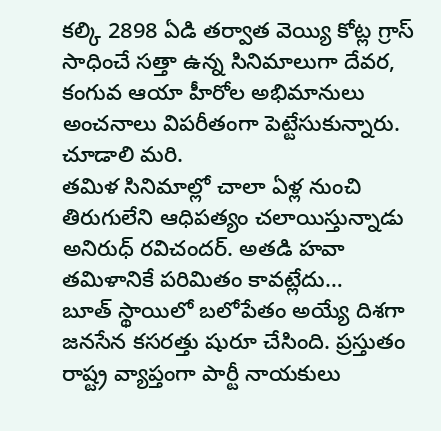కల్కి 2898 ఏడి తర్వాత వెయ్యి కోట్ల గ్రాస్ సాధించే సత్తా ఉన్న సినిమాలుగా దేవర, కంగువ ఆయా హీరోల అభిమానులు అంచనాలు విపరీతంగా పెట్టేసుకున్నారు. చూడాలి మరి.
తమిళ సినిమాల్లో చాలా ఏళ్ల నుంచి తిరుగులేని ఆధిపత్యం చలాయిస్తున్నాడు అనిరుధ్ రవిచందర్. అతడి హవా తమిళానికే పరిమితం కావట్లేదు…
బూత్ స్థాయిలో బలోపేతం అయ్యే దిశగా జనసేన కసరత్తు షురూ చేసింది. ప్రస్తుతం రాష్ట్ర వ్యాప్తంగా పార్టీ నాయకులు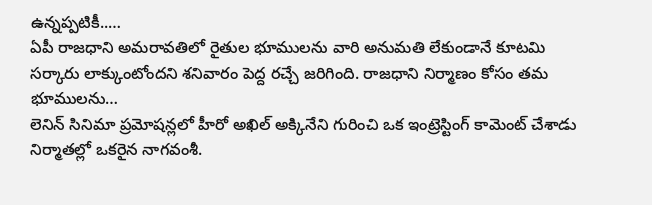ఉన్నప్పటికీ..…
ఏపీ రాజధాని అమరావతిలో రైతుల భూములను వారి అనుమతి లేకుండానే కూటమి సర్కారు లాక్కుంటోందని శనివారం పెద్ద రచ్చే జరిగింది. రాజధాని నిర్మాణం కోసం తమ భూములను…
లెనిన్ సినిమా ప్రమోషన్లలో హీరో అఖిల్ అక్కినేని గురించి ఒక ఇంట్రెస్టింగ్ కామెంట్ చేశాడు నిర్మాతల్లో ఒకరైన నాగవంశీ.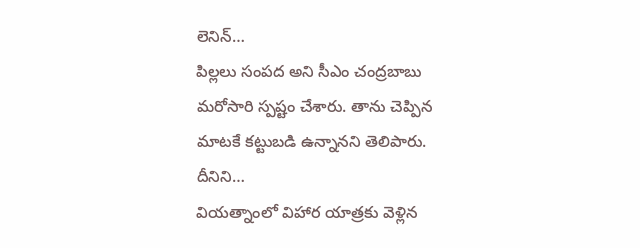లెనిన్…
పిల్లలు సంపద అని సీఎం చంద్రబాబు మరోసారి స్పష్టం చేశారు. తాను చెప్పిన మాటకే కట్టుబడి ఉన్నానని తెలిపారు. దీనిని…
వియత్నాంలో విహార యాత్రకు వెళ్లిన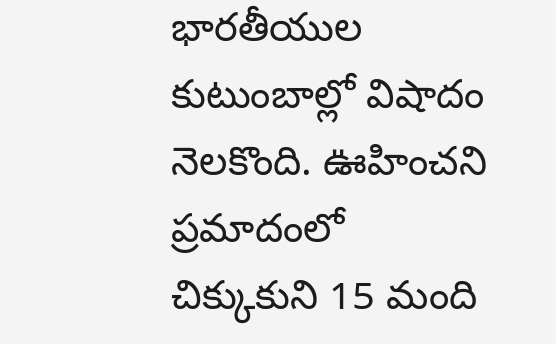భారతీయుల కుటుంబాల్లో విషాదం నెలకొంది. ఊహించని ప్రమాదంలో చిక్కుకుని 15 మంది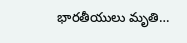భారతీయులు మృతి…